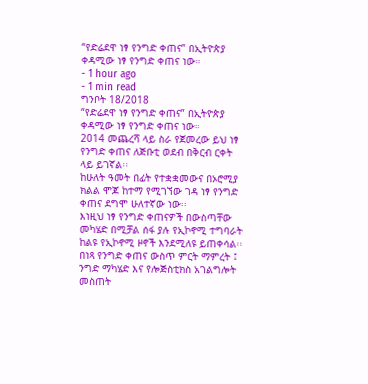“የድሬደዋ ነፃ የንግድ ቀጠና” በኢትዮጵያ ቀዳሚው ነፃ የንግድ ቀጠና ነው።
- 1 hour ago
- 1 min read
ግንቦት 18/2018
“የድሬደዋ ነፃ የንግድ ቀጠና” በኢትዮጵያ ቀዳሚው ነፃ የንግድ ቀጠና ነው።
2014 መጨረሻ ላይ ስራ የጀመረው ይህ ነፃ የንግድ ቀጠና ለጅቡቲ ወደብ በቅርብ ርቀት ላይ ይገኛል፡፡
ከሁለት ዓመት በፊት የተቋቋመውና በኦሮሚያ ክልል ሞጆ ከተማ የሚገኘው ገዳ ነፃ የንግድ ቀጠና ደግሞ ሁለተኛው ነው፡፡
እነዚህ ነፃ የንግድ ቀጠናዎች በውስጣቸው መካሄድ በሚቻል ሰፋ ያሉ የኢኮኖሚ ተግባራት ከልዩ የኢኮኖሚ ዞኖች እንደሚለዩ ይጠቀሳል፡፡
በነጻ የንግድ ቀጠና ውስጥ ምርት ማምረት ፤ ንግድ ማካሄድ እና የሎጅስቲክስ አገልግሎት መስጠት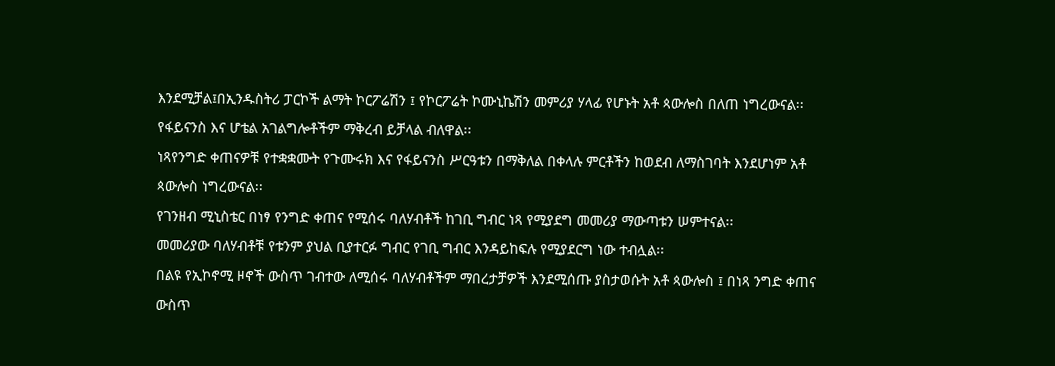እንደሚቻል፤በኢንዱስትሪ ፓርኮች ልማት ኮርፖሬሽን ፤ የኮርፖሬት ኮሙኒኬሽን መምሪያ ሃላፊ የሆኑት አቶ ጳውሎስ በለጠ ነግረውናል፡፡
የፋይናንስ እና ሆቴል አገልግሎቶችም ማቅረብ ይቻላል ብለዋል፡፡
ነጻየንግድ ቀጠናዎቹ የተቋቋሙት የጉሙሩክ እና የፋይናንስ ሥርዓቱን በማቅለል በቀላሉ ምርቶችን ከወደብ ለማስገባት እንደሆነም አቶ ጳውሎስ ነግረውናል፡፡
የገንዘብ ሚኒስቴር በነፃ የንግድ ቀጠና የሚሰሩ ባለሃብቶች ከገቢ ግብር ነጻ የሚያደግ መመሪያ ማውጣቱን ሠምተናል፡፡
መመሪያው ባለሃብቶቹ የቱንም ያህል ቢያተርፉ ግብር የገቢ ግብር እንዳይከፍሉ የሚያደርግ ነው ተብሏል፡፡
በልዩ የኢኮኖሚ ዞኖች ውስጥ ገብተው ለሚሰሩ ባለሃብቶችም ማበረታቻዎች እንደሚሰጡ ያስታወሱት አቶ ጳውሎስ ፤ በነጻ ንግድ ቀጠና ውስጥ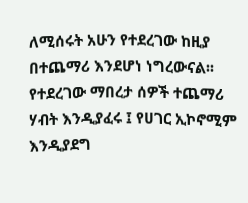ለሚሰሩት አሁን የተደረገው ከዚያ በተጨማሪ እንደሆነ ነግረውናል፡፡
የተደረገው ማበረታ ሰዎች ተጨማሪ ሃብት እንዲያፈሩ ፤ የሀገር ኢኮኖሚም እንዲያደግ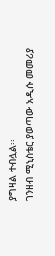ያግዛል ተብሏል፡፡
ገንዘብ ሚኒስቴር ያወጣው አዲሱ መመሪያ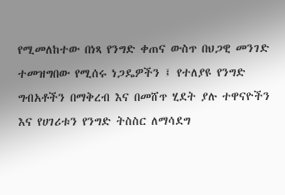የሚመለከተው በነጻ የንግድ ቀጠና ውስጥ በህጋዊ መንገድ ተመዝግበው የሚሰሩ ነጋዴዎችን ፤ የተለያዩ የንግድ ግብአቶችን በማቅረብ እና በመሸጥ ሂደት ያሉ ተዋናዮችን እና የሀገሪቱን የንግድ ትስስር ለማሳደግ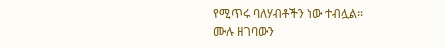የሚጥሩ ባለሃብቶችን ነው ተብሏል፡፡
ሙሉ ዘገባውን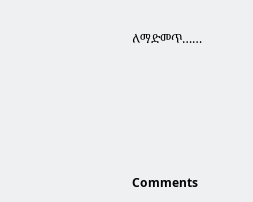ለማድመጥ……





Comments